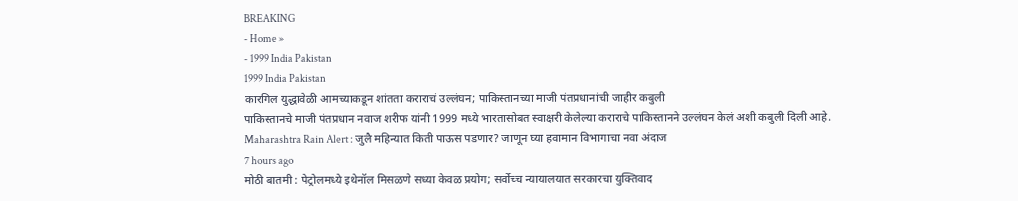BREAKING
- Home »
- 1999 India Pakistan
1999 India Pakistan
कारगिल युद्धावेळी आमच्याकडून शांतता कराराचं उल्लंघन; पाकिस्तानच्या माजी पंतप्रधानांची जाहीर कबुली
पाकिस्तानचे माजी पंतप्रधान नवाज शरीफ यांनी 1999 मध्ये भारतासोबत स्वाक्षरी केलेल्या कराराचे पाकिस्तानने उल्लंघन केलं अशी कबुली दिली आहे.
Maharashtra Rain Alert : जुलै महिन्यात किती पाऊस पडणार? जाणून घ्या हवामान विभागाचा नवा अंदाज
7 hours ago
मोठी बातमी : पेट्रोलमध्ये इथेनॉल मिसळणे सध्या केवळ प्रयोग; सर्वोच्च न्यायालयात सरकारचा युक्तिवाद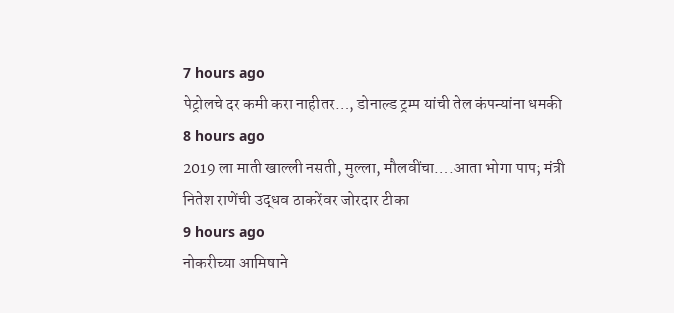7 hours ago
पेट्रोलचे दर कमी करा नाहीतर…, डोनाल्ड ट्रम्प यांची तेल कंपन्यांना धमकी
8 hours ago
2019 ला माती खाल्ली नसती, मुल्ला, मौलवींचा….आता भोगा पाप; मंत्री नितेश राणेंची उद्धव ठाकरेंवर जोरदार टीका
9 hours ago
नोकरीच्या आमिषाने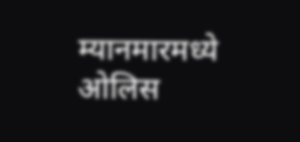म्यानमारमध्ये ओलिस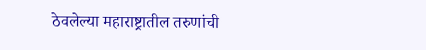ठेवलेल्या महाराष्ट्रातील तरुणांची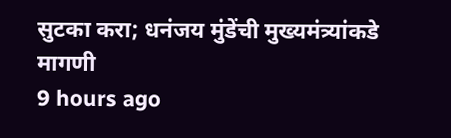सुटका करा; धनंजय मुंडेंची मुख्यमंत्र्यांकडे मागणी
9 hours ago